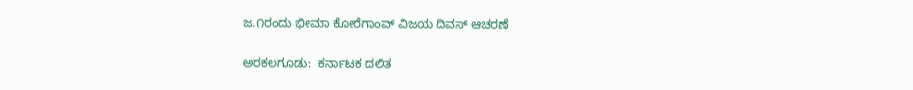ಜ.೧ರಂದು ಭೀಮಾ ಕೋರೆಗಾಂವ್ ವಿಜಯ ದಿವಸ್ ಆಚರಣೆ

ಅರಕಲಗೂಡು:  ಕರ್ನಾಟಕ ದಲಿತ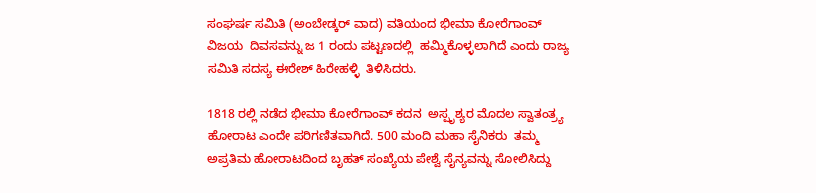ಸಂಘರ್ಷ ಸಮಿತಿ (ಅಂಬೇಡ್ಕರ್ ವಾದ) ವತಿಯಂದ ಭೀಮಾ ಕೋರೆಗಾಂವ್  ವಿಜಯ  ದಿವಸವನ್ನು ಜ 1 ರಂದು ಪಟ್ಟಣದಲ್ಲಿ  ಹಮ್ಮಿಕೊಳ್ಳಲಾಗಿದೆ ಎಂದು ರಾಜ್ಯ ಸಮಿತಿ ಸದಸ್ಯ ಈರೇಶ್ ಹಿರೇಹಳ್ಳಿ  ತಿಳಿಸಿದರು.

1818 ರಲ್ಲಿ ನಡೆದ ಭೀಮಾ ಕೋರೆಗಾಂವ್ ಕದನ  ಅಸ್ಪೃಶ್ಯರ ಮೊದಲ ಸ್ವಾತಂತ್ರ್ಯ ಹೋರಾಟ ಎಂದೇ ಪರಿಗಣಿತವಾಗಿದೆ. 500 ಮಂದಿ ಮಹಾ ಸೈನಿಕರು  ತಮ್ಮ ಅಪ್ರತಿಮ ಹೋರಾಟದಿಂದ ಬೃಹತ್ ಸಂಖ್ಯೆಯ ಪೇಶ್ವೆ ಸೈನ್ಯವನ್ನು ಸೋಲಿಸಿದ್ದು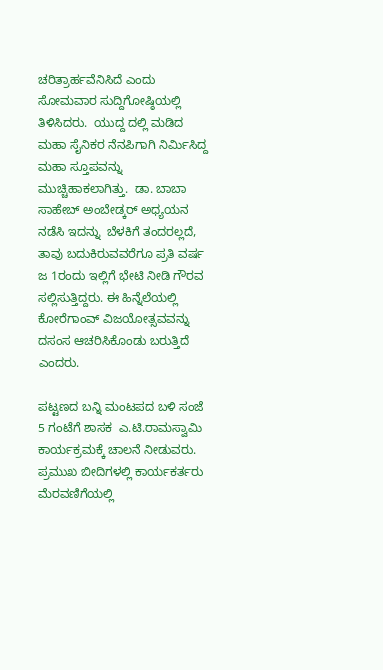ಚರಿತ್ರಾರ್ಹವೆನಿಸಿದೆ ಎಂದು ಸೋಮವಾರ ಸುದ್ದಿಗೋಷ್ಠಿಯಲ್ಲಿ ತಿಳಿಸಿದರು.  ಯುದ್ದ ದಲ್ಲಿ ಮಡಿದ ಮಹಾ ಸೈನಿಕರ ನೆನಪಿಗಾಗಿ ನಿರ್ಮಿಸಿದ್ದ ಮಹಾ ಸ್ತೂಪವನ್ನು ಮುಚ್ಚಿಹಾಕಲಾಗಿತ್ತು.  ಡಾ. ಬಾಬಾ ಸಾಹೇಬ್ ಅಂಬೇಡ್ಕರ್ ಅಧ್ಯಯನ ನಡೆಸಿ ಇದನ್ನು  ಬೆಳಕಿಗೆ ತಂದರಲ್ಲದೆ, ತಾವು ಬದುಕಿರುವವರೆಗೂ ಪ್ರತಿ ವರ್ಷ ಜ 1ರಂದು ಇಲ್ಲಿಗೆ ಭೇಟಿ ನೀಡಿ ಗೌರವ ಸಲ್ಲಿಸುತ್ತಿದ್ದರು. ಈ ಹಿನ್ನೆಲೆಯಲ್ಲಿ ಕೋರೆಗಾಂವ್ ವಿಜಯೋತ್ಸವವನ್ನು ದಸಂಸ ಆಚರಿಸಿಕೊಂಡು ಬರುತ್ತಿದೆ ಎಂದರು.

ಪಟ್ಟಣದ ಬನ್ನಿ ಮಂಟಪದ ಬಳಿ ಸಂಜೆ 5 ಗಂಟೆಗೆ ಶಾಸಕ  ಎ.ಟಿ.ರಾಮಸ್ವಾಮಿ  ಕಾರ್ಯಕ್ರಮಕ್ಕೆ ಚಾಲನೆ ನೀಡುವರು. ಪ್ರಮುಖ ಬೀದಿಗಳಲ್ಲಿ ಕಾರ್ಯಕರ್ತರು ಮೆರವಣಿಗೆಯಲ್ಲಿ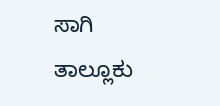ಸಾಗಿ ತಾಲ್ಲೂಕು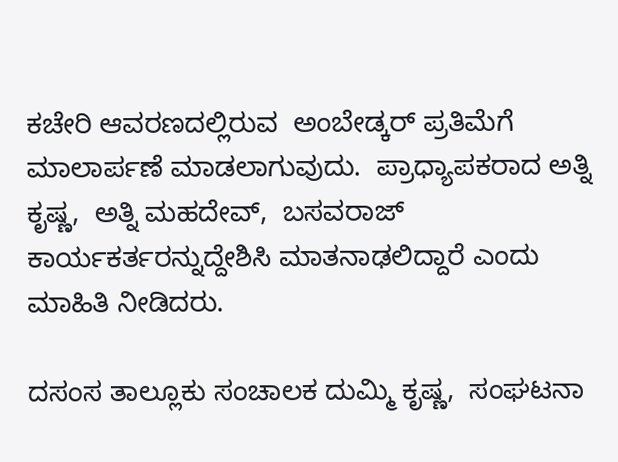ಕಚೇರಿ ಆವರಣದಲ್ಲಿರುವ  ಅಂಬೇಡ್ಕರ್ ಪ್ರತಿಮೆಗೆ ಮಾಲಾರ್ಪಣೆ ಮಾಡಲಾಗುವುದು.  ಪ್ರಾಧ್ಯಾಪಕರಾದ ಅತ್ನಿ ಕೃಷ್ಣ,  ಅತ್ನಿ ಮಹದೇವ್,  ಬಸವರಾಜ್ ಕಾರ್ಯಕರ್ತರನ್ನುದ್ದೇಶಿಸಿ ಮಾತನಾಢಲಿದ್ದಾರೆ ಎಂದು  ಮಾಹಿತಿ ನೀಡಿದರು.

ದಸಂಸ ತಾಲ್ಲೂಕು ಸಂಚಾಲಕ ದುಮ್ಮಿ ಕೃಷ್ಣ,  ಸಂಘಟನಾ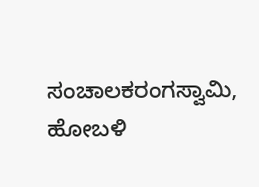ಸಂಚಾಲಕರಂಗಸ್ವಾಮಿ, ಹೋಬಳಿ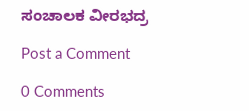ಸಂಚಾಲಕ ವೀರಭದ್ರ

Post a Comment

0 Comments